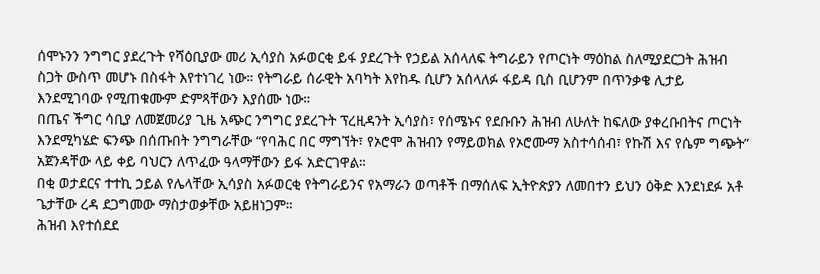ሰሞኑንን ንግግር ያደረጉት የሻዕቢያው መሪ ኢሳያስ አፉወርቂ ይፋ ያደረጉት የኃይል አሰላለፍ ትግራይን የጦርነት ማዕከል ስለሚያደርጋት ሕዝብ ስጋት ውስጥ መሆኑ በስፋት እየተነገረ ነው። የትግራይ ሰራዊት አባካት እየከዱ ሲሆን አሰላለፉ ፋይዳ ቢስ ቢሆንም በጥንቃቄ ሊታይ እንደሚገባው የሚጠቁሙም ድምጻቸውን እያሰሙ ነው።
በጤና ችግር ሳቢያ ለመጀመሪያ ጊዜ አጭር ንግግር ያደረጉት ፕረዚዳንት ኢሳያስ፣ የሰሜኑና የደቡቡን ሕዝብ ለሁለት ከፍለው ያቀረቡበትና ጦርነት እንደሚካሄድ ፍንጭ በሰጡበት ንግግራቸው “የባሕር በር ማግኘት፣ የኦሮሞ ሕዝብን የማይወክል የኦሮሙማ አስተሳሰብ፣ የኩሽ እና የሴም ግጭት” አጀንዳቸው ላይ ቀይ ባህርን ለጥፈው ዓላማቸውን ይፋ አድርገዋል።
በቂ ወታደርና ተተኪ ኃይል የሌላቸው ኢሳያስ አፉወርቂ የትግራይንና የአማራን ወጣቶች በማሰለፍ ኢትዮጵያን ለመበተን ይህን ዕቅድ እንደነደፉ አቶ ጌታቸው ረዳ ደጋግመው ማስታወቃቸው አይዘነጋም።
ሕዝብ እየተሰደደ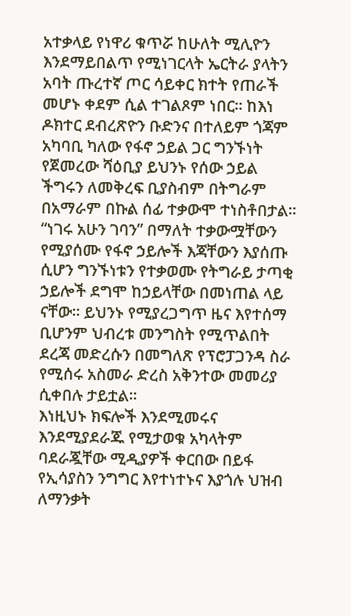አተቃላይ የነዋሪ ቁጥሯ ከሁለት ሚሊዮን እንደማይበልጥ የሚነገርላት ኤርትራ ያላትን አባት ጡረተኛ ጦር ሳይቀር ክተት የጠራች መሆኑ ቀደም ሲል ተገልጾም ነበር። ከእነ ዶክተር ደብረጽዮን ቡድንና በተለይም ጎጃም አካባቢ ካለው የፋኖ ኃይል ጋር ግንኙነት የጀመረው ሻዕቢያ ይህንኑ የሰው ኃይል ችግሩን ለመቅረፍ ቢያስብም በትግራም በአማራም በኩል ሰፊ ተቃውሞ ተነስቶበታል።
“ነገሩ አሁን ገባን” በማለት ተቃውሟቸውን የሚያሰሙ የፋኖ ኃይሎች እጃቸውን እያሰጡ ሲሆን ግንኙነቱን የተቃወሙ የትግራይ ታጣቂ ኃይሎች ደግሞ ከኃይላቸው በመነጠል ላይ ናቸው። ይህንኑ የሚያረጋግጥ ዜና እየተሰማ ቢሆንም ህብረቱ መንግስት የሚጥልበት ደረጃ መድረሱን በመግለጽ የፕሮፓጋንዳ ስራ የሚሰሩ አስመራ ድረስ አቅንተው መመሪያ ሲቀበሉ ታይቷል።
እነዚህኑ ክፍሎች እንደሚመሩና እንደሚያደራጁ የሚታወቁ አካላትም ባደራጇቸው ሚዲያዎች ቀርበው በይፋ የኢሳያስን ንግግር እየተነተኑና እያጎሉ ህዝብ ለማንቃት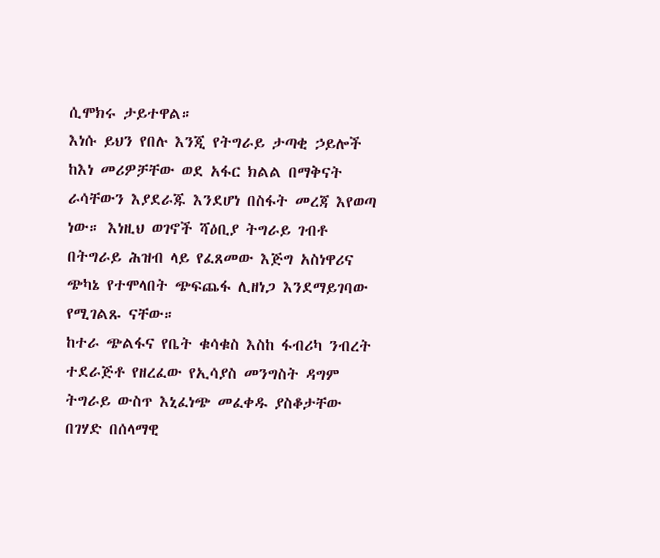ሲሞክሩ ታይተዋል።
እነሱ ይህን የበሉ እንጂ የትግራይ ታጣቂ ኃይሎች ከእነ መሪዎቻቸው ወደ አፋር ክልል በማቅናት ራሳቸውን እያደራጁ እንደሆነ በስፋት መረጃ እየወጣ ነው። እነዚህ ወገኖች ሻዕቢያ ትግራይ ገብቶ በትግራይ ሕዝብ ላይ የፈጸመው እጅግ አስነዋሪና ጭካኔ የተሞላበት ጭፍጨፋ ሊዘነጋ እንደማይገባው የሚገልጹ ናቸው።
ከተራ ጭልፋና የቤት ቁሳቁስ እስከ ፋብሪካ ንብረት ተደራጅቶ የዘረፈው የኢሳያስ መንግስት ዳግም ትግራይ ውስጥ እኒፈነጭ መፈቀዱ ያስቆታቸው በገሃድ በሰላማዊ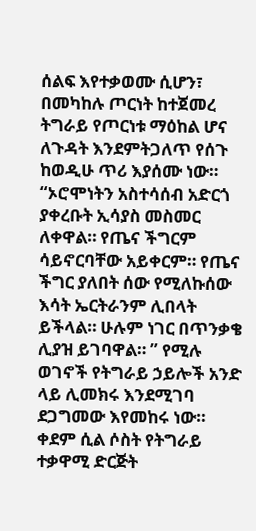ሰልፍ እየተቃወሙ ሲሆን፣ በመካከሉ ጦርነት ከተጀመረ ትግራይ የጦርነቱ ማዕከል ሆና ለጉዳት እንደምትጋለጥ የሰጉ ከወዲሁ ጥሪ እያሰሙ ነው።
“ኦሮሞነትን አስተሳሰብ አድርጎ ያቀረቡት ኢሳያስ መስመር ለቀዋል። የጤና ችግርም ሳይኖርባቸው አይቀርም። የጤና ችግር ያለበት ሰው የሚለኩሰው እሳት ኤርትራንም ሊበላት ይችላል። ሁሉም ነገር በጥንቃቄ ሊያዝ ይገባዋል። ” የሚሉ ወገኖች የትግራይ ኃይሎች አንድ ላይ ሊመክሩ እንደሚገባ ደጋግመው እየመከሩ ነው።
ቀደም ሲል ሶስት የትግራይ ተቃዋሚ ድርጅት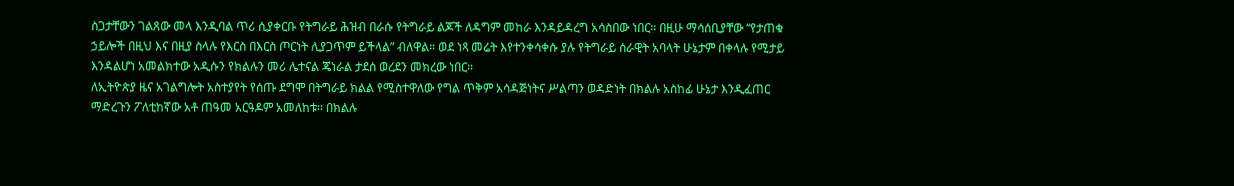ስጋታቸውን ገልጸው መላ እንዲባል ጥሪ ሲያቀርቡ የትግራይ ሕዝብ በራሱ የትግራይ ልጆች ለዳግም መከራ እንዳይዳረግ አሳስበው ነበር። በዚሁ ማሳሰቢያቸው “የታጠቁ ኃይሎች በዚህ እና በዚያ ስላሉ የእርስ በእርስ ጦርነት ሊያጋጥም ይችላል” ብለዋል። ወደ ነጻ መሬት እየተንቀሳቀሱ ያሉ የትግራይ ሰራዊት አባላት ሁኔታም በቀላሉ የሚታይ እንዳልሆነ አመልክተው አዲሱን የክልሉን መሪ ሌተናል ጄነራል ታደሰ ወረደን መክረው ነበር።
ለኢትዮጵያ ዜና አገልግሎት አስተያየት የሰጡ ደግሞ በትግራይ ክልል የሚስተዋለው የግል ጥቅም አሳዳጅነትና ሥልጣን ወዳድነት በክልሉ አስከፊ ሁኔታ እንዲፈጠር ማድረጉን ፖለቲከኛው አቶ ጠዓመ አርዓዶም አመለከቱ። በክልሉ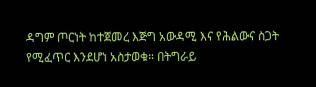ዳግም ጦርነት ከተጀመረ እጅግ አውዳሚ እና የሕልውና ስጋት የሚፈጥር እንደሆነ አስታወቁ። በትግራይ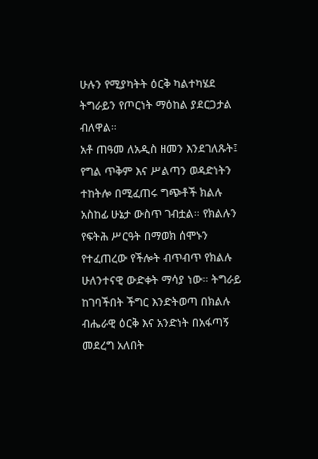ሁሉን የሚያካትት ዕርቅ ካልተካሄደ ትግራይን የጦርነት ማዕከል ያደርጋታል ብለዋል።
አቶ ጠዓመ ለአዲስ ዘመን እንደገለጹት፤ የግል ጥቅም እና ሥልጣን ወዳድነትን ተከትሎ በሚፈጠሩ ግጭቶች ክልሉ አስከፊ ሁኔታ ውስጥ ገብቷል። የክልሉን የፍትሕ ሥርዓት በማወክ ሰሞኑን የተፈጠረው የችሎት ብጥብጥ የክልሉ ሁለንተናዊ ውድቀት ማሳያ ነው። ትግራይ ከገባችበት ችግር እንድትወጣ በክልሉ ብሔራዊ ዕርቅ እና አንድነት በአፋጣኝ መደረግ አለበት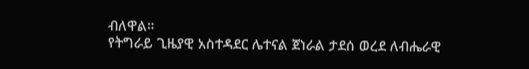ብለዋል።
የትግራይ ጊዜያዊ አስተዳደር ሌተናል ጀነራል ታደሰ ወረደ ለብሔራዊ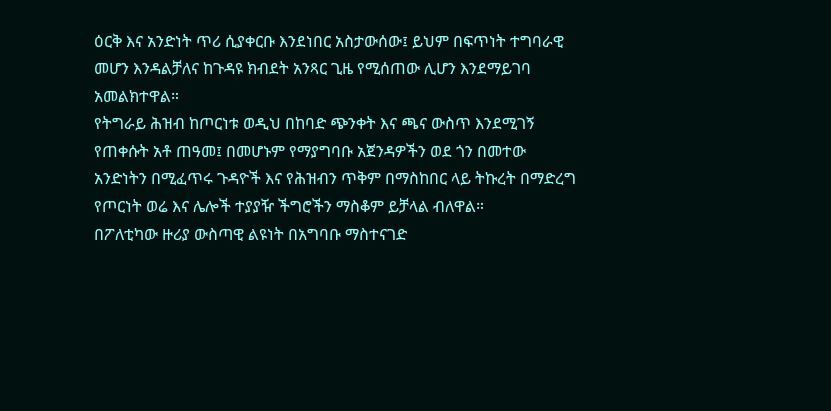ዕርቅ እና አንድነት ጥሪ ሲያቀርቡ እንደነበር አስታውሰው፤ ይህም በፍጥነት ተግባራዊ መሆን እንዳልቻለና ከጉዳዩ ክብደት አንጻር ጊዜ የሚሰጠው ሊሆን እንደማይገባ አመልክተዋል።
የትግራይ ሕዝብ ከጦርነቱ ወዲህ በከባድ ጭንቀት እና ጫና ውስጥ እንደሚገኝ የጠቀሱት አቶ ጠዓመ፤ በመሆኑም የማያግባቡ አጀንዳዎችን ወደ ጎን በመተው አንድነትን በሚፈጥሩ ጉዳዮች እና የሕዝብን ጥቅም በማስከበር ላይ ትኩረት በማድረግ የጦርነት ወሬ እና ሌሎች ተያያዥ ችግሮችን ማስቆም ይቻላል ብለዋል።
በፖለቲካው ዙሪያ ውስጣዊ ልዩነት በአግባቡ ማስተናገድ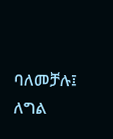ባለመቻሉ፤ ለግል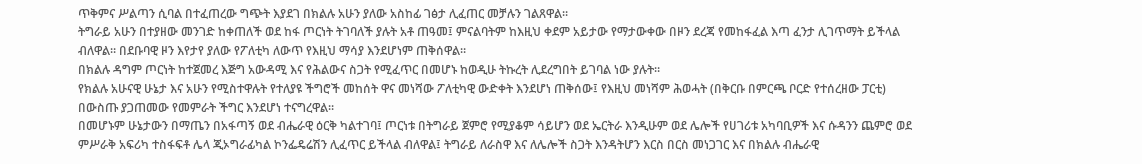ጥቅምና ሥልጣን ሲባል በተፈጠረው ግጭት እያደገ በክልሉ አሁን ያለው አስከፊ ገፅታ ሊፈጠር መቻሉን ገልጸዋል።
ትግራይ አሁን በተያዘው መንገድ ከቀጠለች ወደ ከፋ ጦርነት ትገባለች ያሉት አቶ ጠዓመ፤ ምናልባትም ከእዚህ ቀደም አይታው የማታውቀው በዞን ደረጃ የመከፋፈል እጣ ፈንታ ሊገጥማት ይችላል ብለዋል። በደቡባዊ ዞን እየታየ ያለው የፖለቲካ ለውጥ የእዚህ ማሳያ እንደሆነም ጠቅሰዋል።
በክልሉ ዳግም ጦርነት ከተጀመረ እጅግ አውዳሚ እና የሕልውና ስጋት የሚፈጥር በመሆኑ ከወዲሁ ትኩረት ሊደረግበት ይገባል ነው ያሉት።
የክልሉ አሁናዊ ሁኔታ እና አሁን የሚስተዋሉት የተለያዩ ችግሮች መከሰት ዋና መነሻው ፖለቲካዊ ውድቀት እንደሆነ ጠቅሰው፤ የእዚህ መነሻም ሕወሓት (በቅርቡ በምርጫ ቦርድ የተሰረዘው ፓርቲ) በውስጡ ያጋጠመው የመምራት ችግር እንደሆነ ተናግረዋል።
በመሆኑም ሁኔታውን በማጤን በአፋጣኝ ወደ ብሔራዊ ዕርቅ ካልተገባ፤ ጦርነቱ በትግራይ ጀምሮ የሚያቆም ሳይሆን ወደ ኤርትራ እንዲሁም ወደ ሌሎች የሀገሪቱ አካባቢዎች እና ሱዳንን ጨምሮ ወደ ምሥራቅ አፍሪካ ተስፋፍቶ ሌላ ጂኦግራፊካል ኮንፌዴሬሽን ሊፈጥር ይችላል ብለዋል፤ ትግራይ ለራስዋ እና ለሌሎች ስጋት እንዳትሆን እርስ በርስ መነጋገር እና በክልሉ ብሔራዊ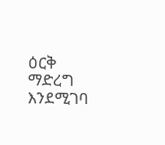ዕርቅ ማድረግ እንደሚገባ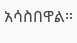አሳስበዋል።